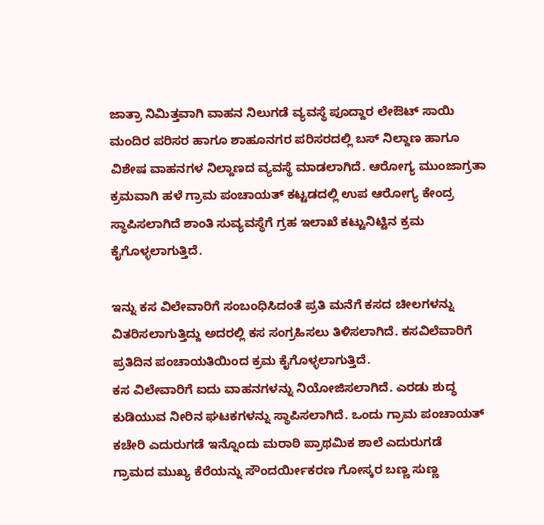ಜಾತ್ರಾ ನಿಮಿತ್ತವಾಗಿ ವಾಹನ ನಿಲುಗಡೆ ವ್ಯವಸ್ಥೆ ಪೂದ್ದಾರ ಲೇಔಟ್ ಸಾಯಿ ಮಂದಿರ ಪರಿಸರ ಹಾಗೂ ಶಾಹೂನಗರ ಪರಿಸರದಲ್ಲಿ ಬಸ್ ನಿಲ್ದಾಣ ಹಾಗೂ ವಿಶೇಷ ವಾಹನಗಳ ನಿಲ್ದಾಣದ ವ್ಯವಸ್ಥೆ ಮಾಡಲಾಗಿದೆ. ಆರೋಗ್ಯ ಮುಂಜಾಗ್ರತಾ ಕ್ರಮವಾಗಿ ಹಳೆ ಗ್ರಾಮ ಪಂಚಾಯತ್ ಕಟ್ಟಡದಲ್ಲಿ ಉಪ ಆರೋಗ್ಯ ಕೇಂದ್ರ ಸ್ಥಾಪಿಸಲಾಗಿದೆ ಶಾಂತಿ ಸುವ್ಯವಸ್ಥೆಗೆ ಗ್ರಹ ಇಲಾಖೆ ಕಟ್ಟುನಿಟ್ಟಿನ ಕ್ರಮ ಕೈಗೊಳ್ಳಲಾಗುತ್ತಿದೆ.

ಇನ್ನು ಕಸ ವಿಲೇವಾರಿಗೆ ಸಂಬಂಧಿಸಿದಂತೆ ಪ್ರತಿ ಮನೆಗೆ ಕಸದ ಚೀಲಗಳನ್ನು ವಿತರಿಸಲಾಗುತ್ತಿದ್ದು ಅದರಲ್ಲಿ ಕಸ ಸಂಗ್ರಹಿಸಲು ತಿಳಿಸಲಾಗಿದೆ. ಕಸವಿಲೆವಾರಿಗೆ ಪ್ರತಿದಿನ ಪಂಚಾಯತಿಯಿಂದ ಕ್ರಮ ಕೈಗೊಳ್ಳಲಾಗುತ್ತಿದೆ.
ಕಸ ವಿಲೇವಾರಿಗೆ ಐದು ವಾಹನಗಳನ್ನು ನಿಯೋಜಿಸಲಾಗಿದೆ. ಎರಡು ಶುದ್ಧ ಕುಡಿಯುವ ನೀರಿನ ಘಟಕಗಳನ್ನು ಸ್ಥಾಪಿಸಲಾಗಿದೆ. ಒಂದು ಗ್ರಾಮ ಪಂಚಾಯತ್ ಕಚೇರಿ ಎದುರುಗಡೆ ಇನ್ನೊಂದು ಮರಾಠಿ ಪ್ರಾಥಮಿಕ ಶಾಲೆ ಎದುರುಗಡೆ
ಗ್ರಾಮದ ಮುಖ್ಯ ಕೆರೆಯನ್ನು ಸೌಂದರ್ಯೀಕರಣ ಗೋಸ್ಕರ ಬಣ್ಣ ಸುಣ್ಣ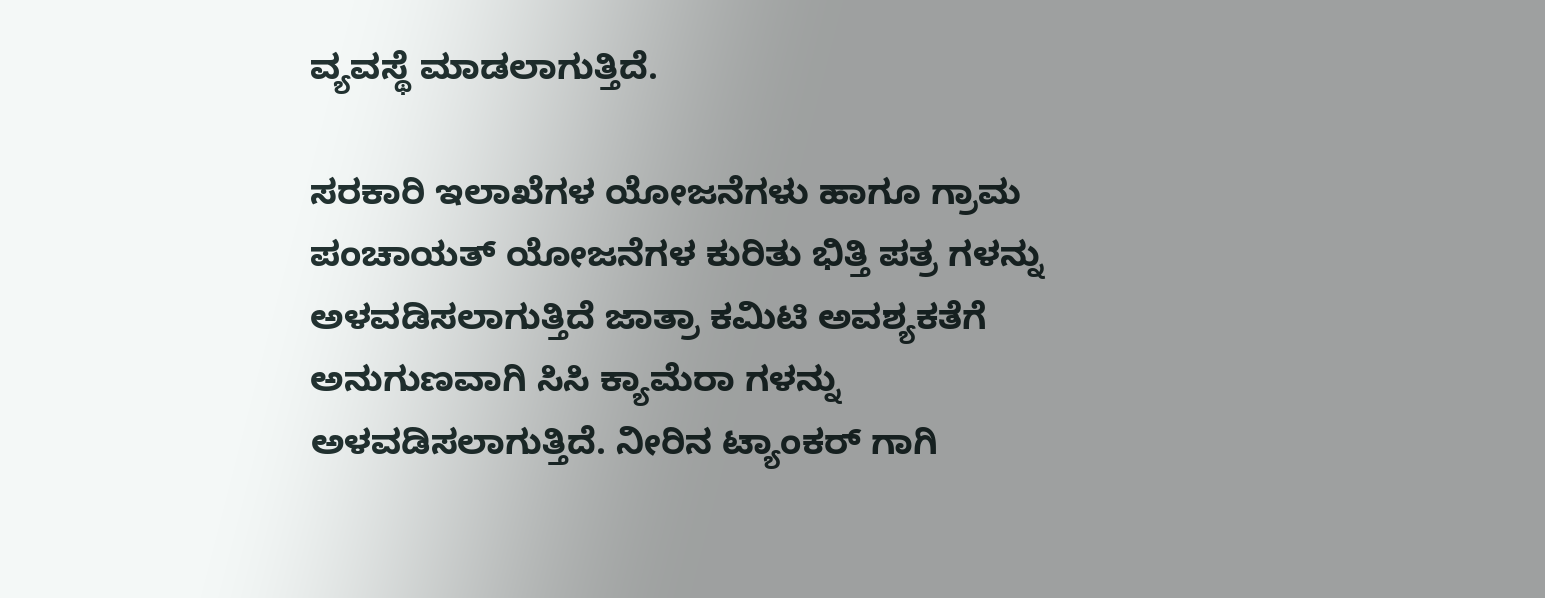ವ್ಯವಸ್ಥೆ ಮಾಡಲಾಗುತ್ತಿದೆ.

ಸರಕಾರಿ ಇಲಾಖೆಗಳ ಯೋಜನೆಗಳು ಹಾಗೂ ಗ್ರಾಮ ಪಂಚಾಯತ್ ಯೋಜನೆಗಳ ಕುರಿತು ಭಿತ್ತಿ ಪತ್ರ ಗಳನ್ನು ಅಳವಡಿಸಲಾಗುತ್ತಿದೆ ಜಾತ್ರಾ ಕಮಿಟಿ ಅವಶ್ಯಕತೆಗೆ ಅನುಗುಣವಾಗಿ ಸಿಸಿ ಕ್ಯಾಮೆರಾ ಗಳನ್ನು ಅಳವಡಿಸಲಾಗುತ್ತಿದೆ. ನೀರಿನ ಟ್ಯಾಂಕರ್ ಗಾಗಿ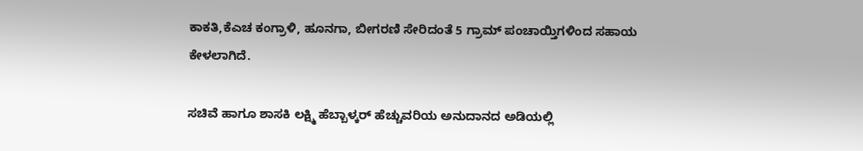ಕಾಕತಿ,ಕೆಎಚ ಕಂಗ್ರಾಳಿ, ಹೂನಗಾ, ಬೀಗರಣಿ ಸೇರಿದಂತೆ 5 ಗ್ರಾಮ್ ಪಂಚಾಯ್ತಿಗಳಿಂದ ಸಹಾಯ ಕೇಳಲಾಗಿದೆ.

ಸಚಿವೆ ಹಾಗೂ ಶಾಸಕಿ ಲಕ್ಷ್ಮಿ ಹೆಬ್ಬಾಳ್ಕರ್ ಹೆಚ್ಚುವರಿಯ ಅನುದಾನದ ಅಡಿಯಲ್ಲಿ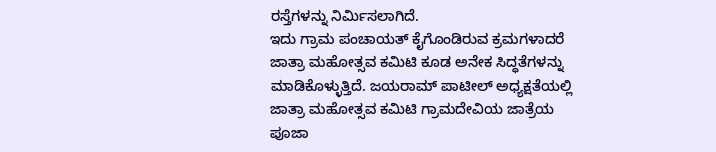ರಸ್ತೆಗಳನ್ನು ನಿರ್ಮಿಸಲಾಗಿದೆ.
ಇದು ಗ್ರಾಮ ಪಂಚಾಯತ್ ಕೈಗೊಂಡಿರುವ ಕ್ರಮಗಳಾದರೆ ಜಾತ್ರಾ ಮಹೋತ್ಸವ ಕಮಿಟಿ ಕೂಡ ಅನೇಕ ಸಿದ್ಧತೆಗಳನ್ನು ಮಾಡಿಕೊಳ್ಳುತ್ತಿದೆ. ಜಯರಾಮ್ ಪಾಟೀಲ್ ಅಧ್ಯಕ್ಷತೆಯಲ್ಲಿ ಜಾತ್ರಾ ಮಹೋತ್ಸವ ಕಮಿಟಿ ಗ್ರಾಮದೇವಿಯ ಜಾತ್ರೆಯ ಪೂಜಾ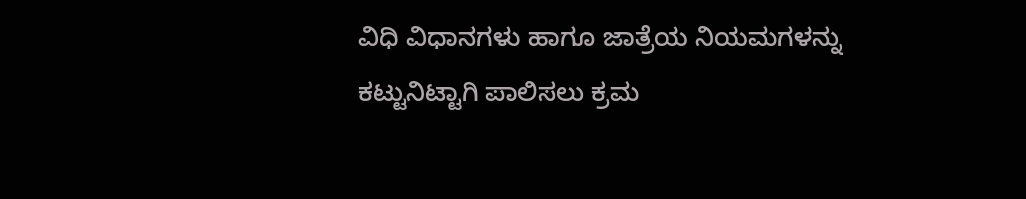ವಿಧಿ ವಿಧಾನಗಳು ಹಾಗೂ ಜಾತ್ರೆಯ ನಿಯಮಗಳನ್ನು ಕಟ್ಟುನಿಟ್ಟಾಗಿ ಪಾಲಿಸಲು ಕ್ರಮ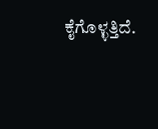ಕೈಗೊಳ್ಳತ್ತಿದೆ.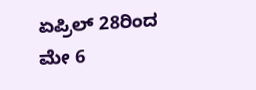ಏಪ್ರಿಲ್ 28ರಿಂದ ಮೇ 6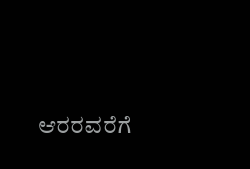ಆರರವರೆಗೆ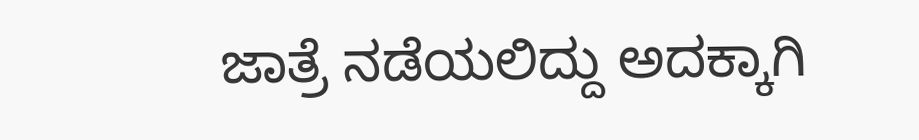ಜಾತ್ರೆ ನಡೆಯಲಿದ್ದು ಅದಕ್ಕಾಗಿ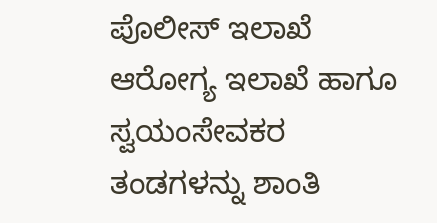ಪೊಲೀಸ್ ಇಲಾಖೆ ಆರೋಗ್ಯ ಇಲಾಖೆ ಹಾಗೂ ಸ್ವಯಂಸೇವಕರ ತಂಡಗಳನ್ನು ಶಾಂತಿ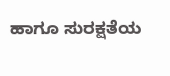ಹಾಗೂ ಸುರಕ್ಷತೆಯ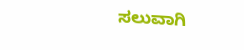ಸಲುವಾಗಿ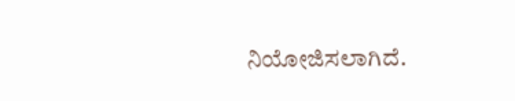ನಿಯೋಜಿಸಲಾಗಿದೆ.